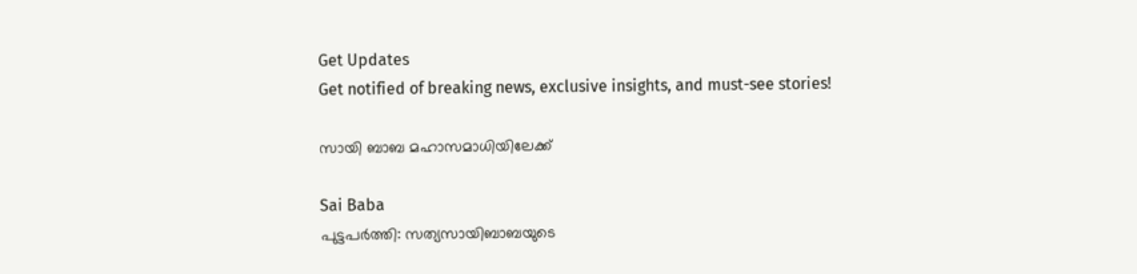Get Updates
Get notified of breaking news, exclusive insights, and must-see stories!

സായി ബാബ മഹാസമാധിയിലേക്ക്

Sai Baba
പുട്ടപര്‍ത്തി: സത്യസായിബാബയുടെ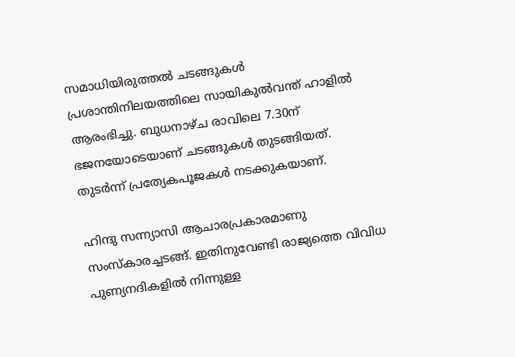സമാധിയിരുത്തല്‍ ചടങ്ങുകള്‍ പ്രശാന്തിനിലയത്തിലെ സായികുല്‍വന്ത് ഹാളില്‍ ആരംഭിച്ചു. ബുധനാഴ്ച രാവിലെ 7.30ന് ഭജനയോടെയാണ് ചടങ്ങുകള്‍ തുടങ്ങിയത്. തുടര്‍ന്ന് പ്രത്യേകപൂജകള്‍ നടക്കുകയാണ്.

ഹിന്ദു സന്ന്യാസി ആചാരപ്രകാരമാണു സംസ്‌കാരച്ചടങ്ങ്. ഇതിനുവേണ്ടി രാജ്യത്തെ വിവിധ പുണ്യനദികളില്‍ നിന്നുള്ള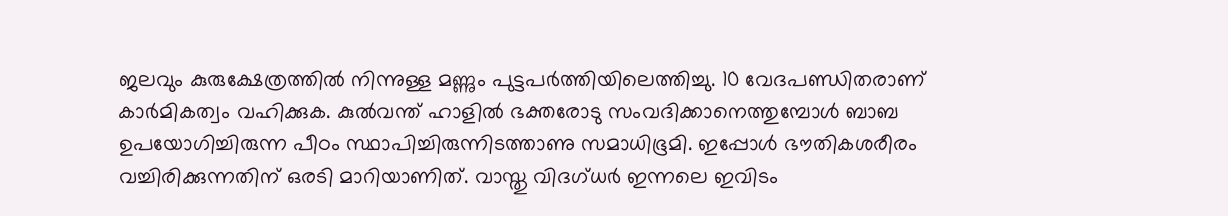ജലവും കുരുക്ഷേത്രത്തില്‍ നിന്നുള്ള മണ്ണും പുട്ടപര്‍ത്തിയിലെത്തിച്ചു. 10 വേദപണ്ഡിതരാണ് കാര്‍മികത്വം വഹിക്കുക. കുല്‍വന്ത് ഹാളില്‍ ഭക്തരോടു സംവദിക്കാനെത്തുമ്പോള്‍ ബാബ ഉപയോഗിച്ചിരുന്ന പീഠം സ്ഥാപിച്ചിരുന്നിടത്താണു സമാധിഭൂമി. ഇപ്പോള്‍ ഭൗതികശരീരം വച്ചിരിക്കുന്നതിന് ഒരടി മാറിയാണിത്. വാസ്തു വിദഗ്ധര്‍ ഇന്നലെ ഇവിടം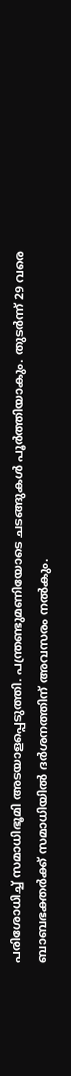പരിശോധിച്ച് സമാധിഭൂമി അടയാളപ്പെടുത്തി. പന്ത്രണ്ടുമണിയോടെ ചടങ്ങുകള്‍ പൂര്‍ത്തിയാകും. തുടര്‍ന്ന് 29 വരെ ബാബഭക്തര്‍ക്ക് സമാധിയില്‍ ദര്‍ശനത്തിന് അവസരം നല്‍കും.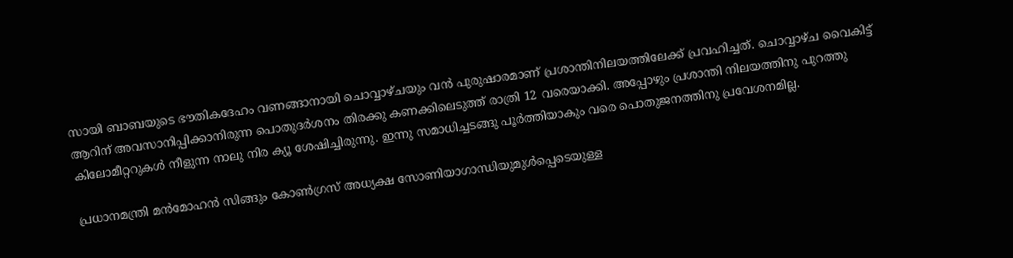സായി ബാബയുടെ ഭൗതികദേഹം വണങ്ങാനായി ചൊവ്വാഴ്ചയും വന്‍ പുരുഷാരമാണ് പ്രശാന്തിനിലയത്തിലേക്ക് പ്രവഹിച്ചത്. ചൊവ്വാഴ്ച വൈകിട്ട് ആറിന് അവസാനിപ്പിക്കാനിരുന്ന പൊതുദര്‍ശനം തിരക്കു കണക്കിലെടുത്ത് രാത്രി 12 വരെയാക്കി. അപ്പോഴും പ്രശാന്തി നിലയത്തിനു പുറത്തു കിലോമീറ്ററുകള്‍ നീളുന്ന നാലു നിര ക്യൂ ശേഷിച്ചിരുന്നു. ഇന്നു സമാധിച്ചടങ്ങു പൂര്‍ത്തിയാകും വരെ പൊതുജനത്തിനു പ്രവേശനമില്ല.

പ്രധാനമന്ത്രി മന്‍മോഹന്‍ സിങ്ങും കോണ്‍ഗ്രസ് അധ്യക്ഷ സോണിയാഗാന്ധിയുമുള്‍പ്പെടെയുള്ള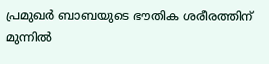പ്രമുഖര്‍ ബാബയുടെ ഭൗതിക ശരീരത്തിന് മുന്നില്‍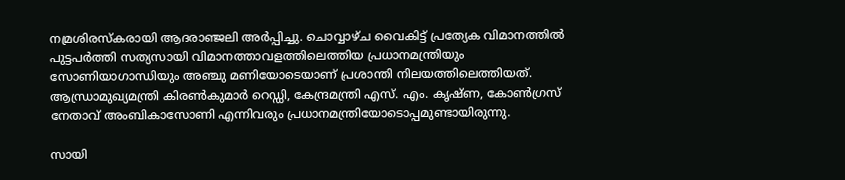നമ്രശിരസ്‌കരായി ആദരാഞ്ജലി അര്‍പ്പിച്ചു. ചൊവ്വാഴ്ച വൈകിട്ട് പ്രത്യേക വിമാനത്തില്‍ പുട്ടപര്‍ത്തി സത്യസായി വിമാനത്താവളത്തിലെത്തിയ പ്രധാനമന്ത്രിയും സോണിയാഗാന്ധിയും അഞ്ചു മണിയോടെയാണ് പ്രശാന്തി നിലയത്തിലെത്തിയത്. ആന്ധ്രാമുഖ്യമന്ത്രി കിരണ്‍കുമാര്‍ റെഡ്ഡി, കേന്ദ്രമന്ത്രി എസ്. എം. കൃഷ്ണ, കോണ്‍ഗ്രസ് നേതാവ് അംബികാസോണി എന്നിവരും പ്രധാനമന്ത്രിയോടൊപ്പമുണ്ടായിരുന്നു.

സായി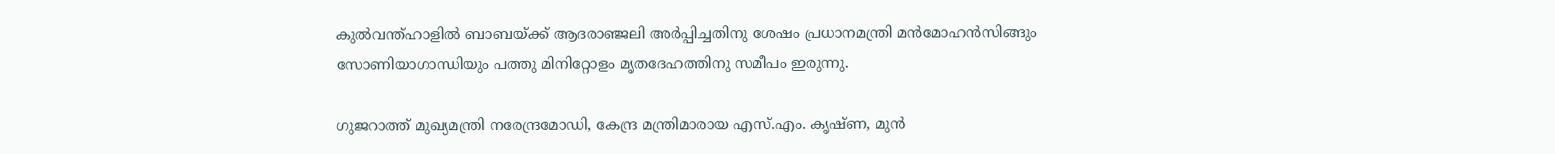കുല്‍വന്ത്ഹാളില്‍ ബാബയ്ക്ക് ആദരാഞ്ജലി അര്‍പ്പിച്ചതിനു ശേഷം പ്രധാനമന്ത്രി മന്‍മോഹന്‍സിങ്ങും സോണിയാഗാന്ധിയും പത്തു മിനിറ്റോളം മൃതദേഹത്തിനു സമീപം ഇരുന്നു.

ഗുജറാത്ത് മുഖ്യമന്ത്രി നരേന്ദ്രമോഡി, കേന്ദ്ര മന്ത്രിമാരായ എസ്.എം. കൃഷ്ണ, മുന്‍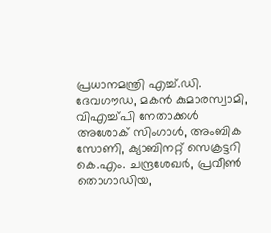പ്രധാനമന്ത്രി എച്ച്.ഡി. ദേവഗൗഡ, മകന്‍ കുമാരസ്വാമി, വിഎച്ച്പി നേതാക്കള്‍ അശോക് സിംഗാള്‍, അംബിക സോണി, ക്യാബിനറ്റ് സെക്രട്ടറി കെ.എം. ചന്ദ്രശേഖര്‍, പ്രവീണ്‍ തൊഗാഡിയ,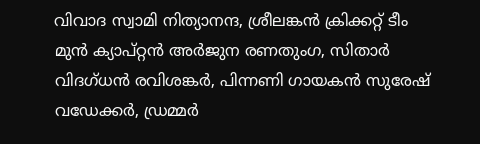വിവാദ സ്വാമി നിത്യാനന്ദ, ശ്രീലങ്കന്‍ ക്രിക്കറ്റ് ടീം മുന്‍ ക്യാപ്റ്റന്‍ അര്‍ജുന രണതുംഗ, സിതാര്‍ വിദഗ്ധന്‍ രവിശങ്കര്‍, പിന്നണി ഗായകന്‍ സുരേഷ് വഡേക്കര്‍, ഡ്രമ്മര്‍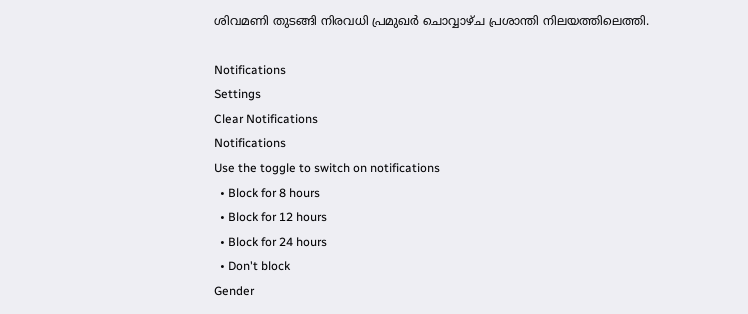ശിവമണി തുടങ്ങി നിരവധി പ്രമുഖര്‍ ചൊവ്വാഴ്ച പ്രശാന്തി നിലയത്തിലെത്തി.

Notifications
Settings
Clear Notifications
Notifications
Use the toggle to switch on notifications
  • Block for 8 hours
  • Block for 12 hours
  • Block for 24 hours
  • Don't block
Gender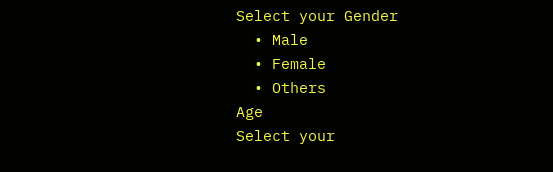Select your Gender
  • Male
  • Female
  • Others
Age
Select your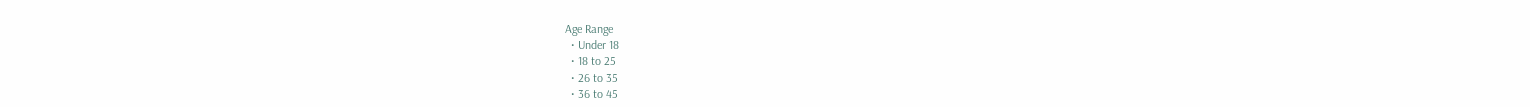Age Range
  • Under 18
  • 18 to 25
  • 26 to 35
  • 36 to 45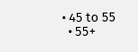• 45 to 55
  • 55+